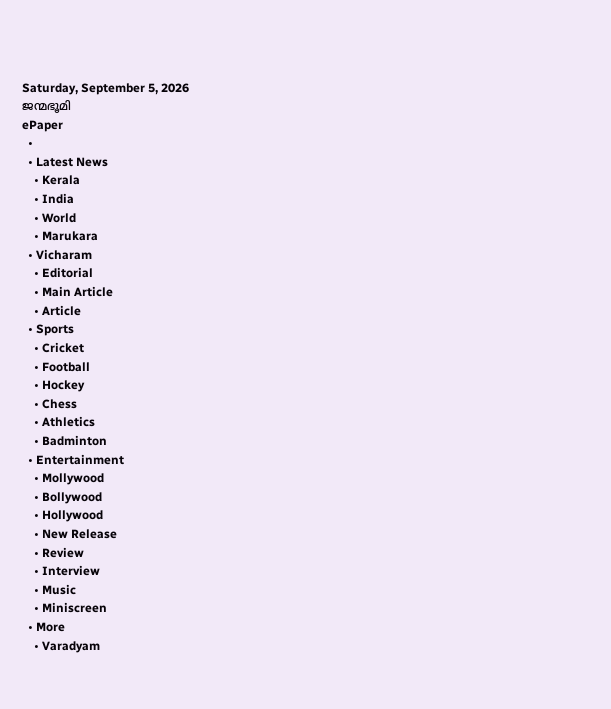Saturday, September 5, 2026
ജന്മഭൂമി
ePaper
  •
  • Latest News
    • Kerala
    • India
    • World
    • Marukara
  • Vicharam
    • Editorial
    • Main Article
    • Article
  • Sports
    • Cricket
    • Football
    • Hockey
    • Chess
    • Athletics
    • Badminton
  • Entertainment
    • Mollywood
    • Bollywood
    • Hollywood
    • New Release
    • Review
    • Interview
    • Music
    • Miniscreen
  • More
    • Varadyam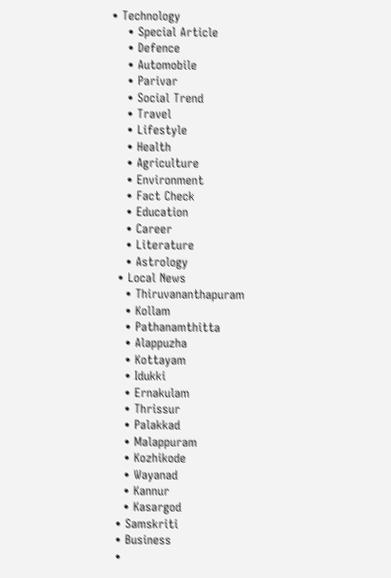• Technology
    • Special Article
    • Defence
    • Automobile
    • Parivar
    • Social Trend
    • Travel
    • Lifestyle
    • Health
    • Agriculture
    • Environment
    • Fact Check
    • Education
    • Career
    • Literature
    • Astrology
  • Local News
    • Thiruvananthapuram
    • Kollam
    • Pathanamthitta
    • Alappuzha
    • Kottayam
    • Idukki
    • Ernakulam
    • Thrissur
    • Palakkad
    • Malappuram
    • Kozhikode
    • Wayanad
    • Kannur
    • Kasargod
  • Samskriti
  • Business
  •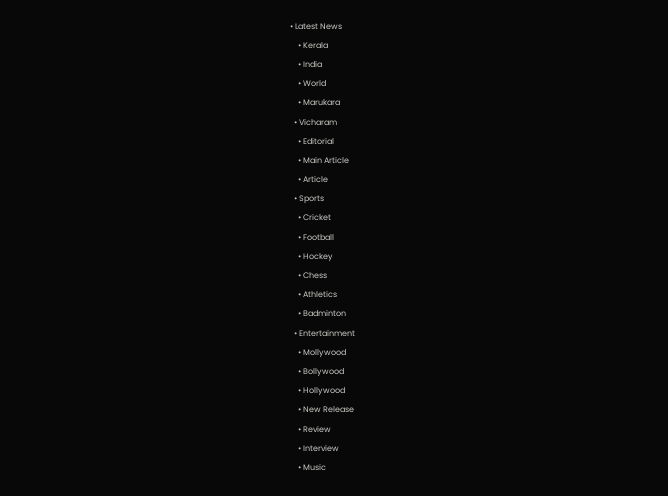• Latest News
    • Kerala
    • India
    • World
    • Marukara
  • Vicharam
    • Editorial
    • Main Article
    • Article
  • Sports
    • Cricket
    • Football
    • Hockey
    • Chess
    • Athletics
    • Badminton
  • Entertainment
    • Mollywood
    • Bollywood
    • Hollywood
    • New Release
    • Review
    • Interview
    • Music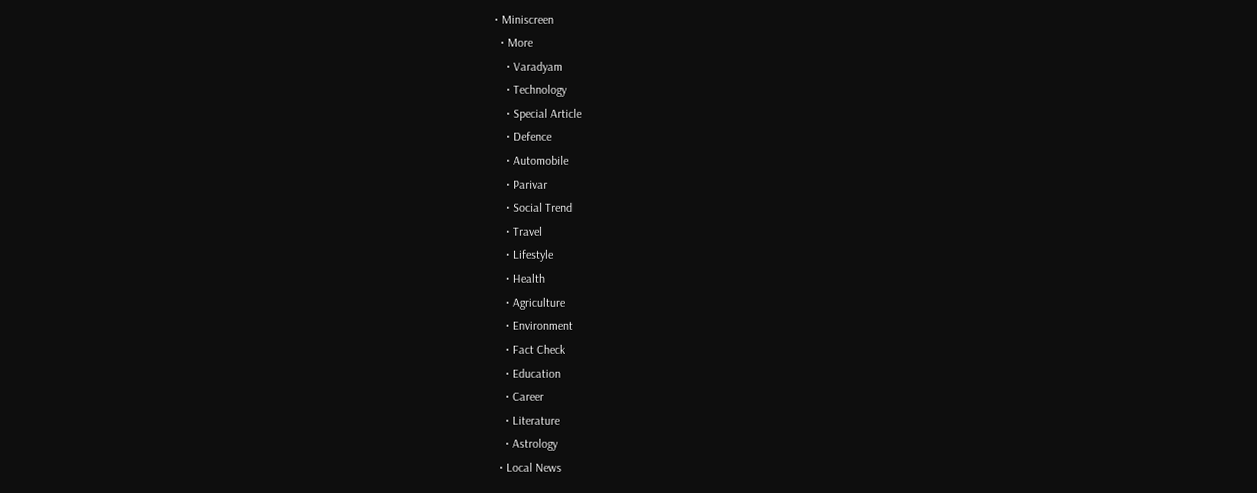• Miniscreen
  • More
    • Varadyam
    • Technology
    • Special Article
    • Defence
    • Automobile
    • Parivar
    • Social Trend
    • Travel
    • Lifestyle
    • Health
    • Agriculture
    • Environment
    • Fact Check
    • Education
    • Career
    • Literature
    • Astrology
  • Local News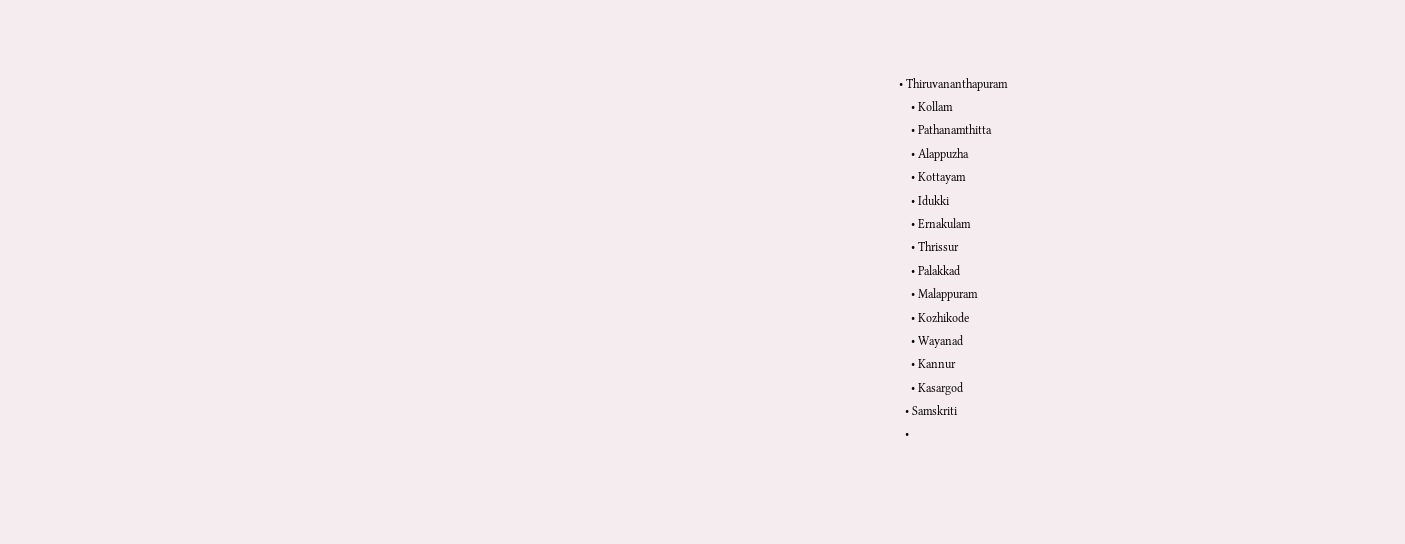• Thiruvananthapuram
    • Kollam
    • Pathanamthitta
    • Alappuzha
    • Kottayam
    • Idukki
    • Ernakulam
    • Thrissur
    • Palakkad
    • Malappuram
    • Kozhikode
    • Wayanad
    • Kannur
    • Kasargod
  • Samskriti
  •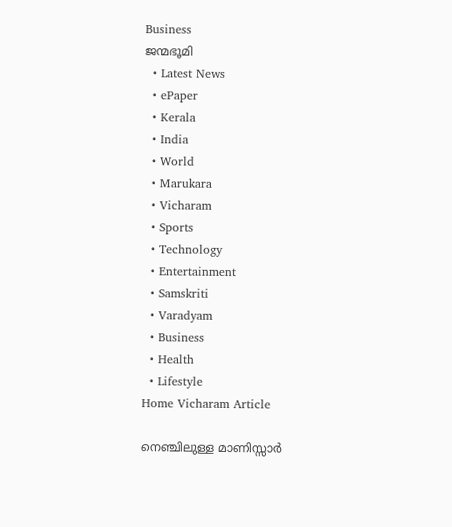Business
ജന്മഭൂമി
  • Latest News
  • ePaper
  • Kerala
  • India
  • World
  • Marukara
  • Vicharam
  • Sports
  • Technology
  • Entertainment
  • Samskriti
  • Varadyam
  • Business
  • Health
  • Lifestyle
Home Vicharam Article

നെഞ്ചിലുള്ള മാണിസ്സാര്‍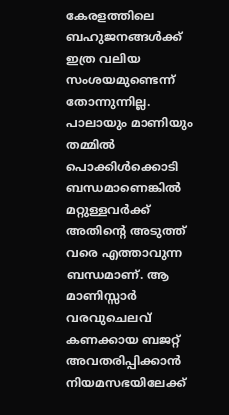കേരളത്തിലെ ബഹുജനങ്ങള്‍ക്ക് ഇത്ര വലിയ സംശയമുണ്ടെന്ന് തോന്നുന്നില്ല. പാലായും മാണിയും തമ്മില്‍ പൊക്കിള്‍ക്കൊടി ബന്ധമാണെങ്കില്‍ മറ്റുള്ളവര്‍ക്ക് അതിന്റെ അടുത്ത് വരെ എത്താവുന്ന ബന്ധമാണ്. ആ മാണിസ്സാര്‍ വരവുചെലവ് കണക്കായ ബജറ്റ് അവതരിപ്പിക്കാന്‍ നിയമസഭയിലേക്ക്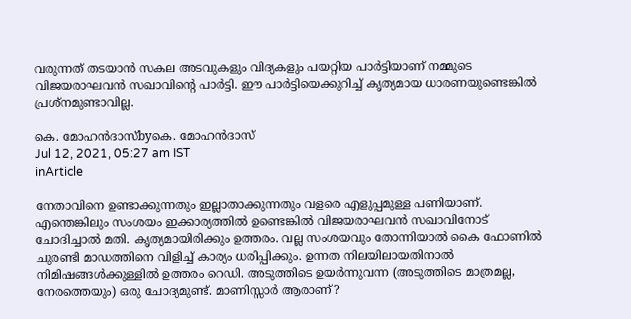വരുന്നത് തടയാന്‍ സകല അടവുകളും വിദ്യകളും പയറ്റിയ പാര്‍ട്ടിയാണ് നമ്മുടെ വിജയരാഘവന്‍ സഖാവിന്റെ പാര്‍ട്ടി. ഈ പാര്‍ട്ടിയെക്കുറിച്ച് കൃത്യമായ ധാരണയുണ്ടെങ്കില്‍ പ്രശ്‌നമുണ്ടാവില്ല.

കെ. മോഹന്‍ദാസ്byകെ. മോഹന്‍ദാസ്
Jul 12, 2021, 05:27 am IST
inArticle

നേതാവിനെ ഉണ്ടാക്കുന്നതും ഇല്ലാതാക്കുന്നതും വളരെ എളുപ്പമുള്ള പണിയാണ്. എന്തെങ്കിലും സംശയം ഇക്കാര്യത്തില്‍ ഉണ്ടെങ്കില്‍ വിജയരാഘവന്‍ സഖാവിനോട് ചോദിച്ചാല്‍ മതി. കൃത്യമായിരിക്കും ഉത്തരം. വല്ല സംശയവും തോന്നിയാല്‍ കൈ ഫോണില്‍ ചുരണ്ടി മാഡത്തിനെ വിളിച്ച് കാര്യം ധരിപ്പിക്കും. ഉന്നത നിലയിലായതിനാല്‍ നിമിഷങ്ങള്‍ക്കുള്ളില്‍ ഉത്തരം റെഡി. അടുത്തിടെ ഉയര്‍ന്നുവന്ന (അടുത്തിടെ മാത്രമല്ല, നേരത്തെയും) ഒരു ചോദ്യമുണ്ട്. മാണിസ്സാര്‍ ആരാണ്?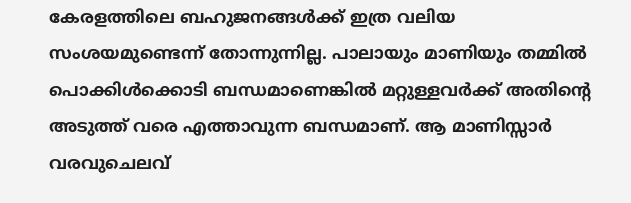കേരളത്തിലെ ബഹുജനങ്ങള്‍ക്ക് ഇത്ര വലിയ സംശയമുണ്ടെന്ന് തോന്നുന്നില്ല. പാലായും മാണിയും തമ്മില്‍ പൊക്കിള്‍ക്കൊടി ബന്ധമാണെങ്കില്‍ മറ്റുള്ളവര്‍ക്ക് അതിന്റെ അടുത്ത് വരെ എത്താവുന്ന ബന്ധമാണ്. ആ മാണിസ്സാര്‍ വരവുചെലവ്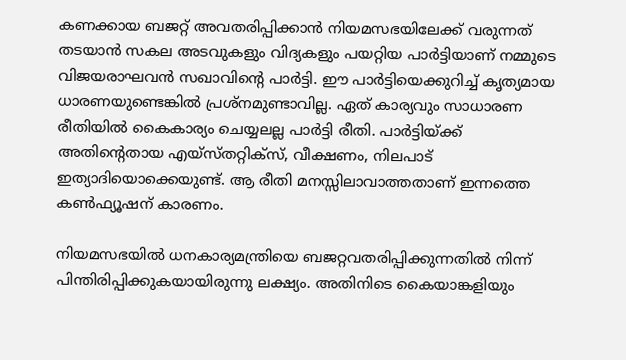കണക്കായ ബജറ്റ് അവതരിപ്പിക്കാന്‍ നിയമസഭയിലേക്ക് വരുന്നത് തടയാന്‍ സകല അടവുകളും വിദ്യകളും പയറ്റിയ പാര്‍ട്ടിയാണ് നമ്മുടെ വിജയരാഘവന്‍ സഖാവിന്റെ പാര്‍ട്ടി. ഈ പാര്‍ട്ടിയെക്കുറിച്ച് കൃത്യമായ ധാരണയുണ്ടെങ്കില്‍ പ്രശ്‌നമുണ്ടാവില്ല. ഏത് കാര്യവും സാധാരണ രീതിയില്‍ കൈകാര്യം ചെയ്യലല്ല പാര്‍ട്ടി രീതി. പാര്‍ട്ടിയ്‌ക്ക് അതിന്റെതായ എയ്‌സ്തറ്റിക്‌സ്, വീക്ഷണം, നിലപാട് ഇത്യാദിയൊക്കെയുണ്ട്. ആ രീതി മനസ്സിലാവാത്തതാണ് ഇന്നത്തെ കണ്‍ഫ്യൂഷന് കാരണം.

നിയമസഭയില്‍ ധനകാര്യമന്ത്രിയെ ബജറ്റവതരിപ്പിക്കുന്നതില്‍ നിന്ന് പിന്തിരിപ്പിക്കുകയായിരുന്നു ലക്ഷ്യം. അതിനിടെ കൈയാങ്കളിയും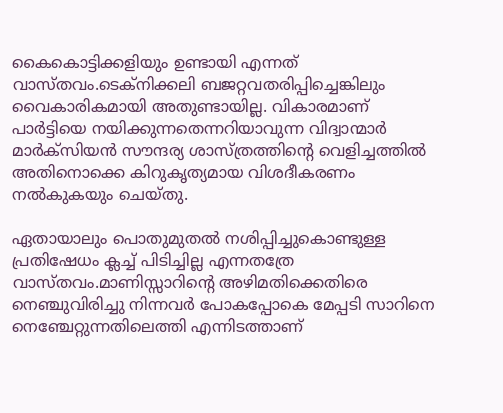കൈകൊട്ടിക്കളിയും ഉണ്ടായി എന്നത് വാസ്തവം.ടെക്‌നിക്കലി ബജറ്റവതരിപ്പിച്ചെങ്കിലും വൈകാരികമായി അതുണ്ടായില്ല. വികാരമാണ് പാര്‍ട്ടിയെ നയിക്കുന്നതെന്നറിയാവുന്ന വിദ്വാന്മാര്‍ മാര്‍ക്‌സിയന്‍ സൗന്ദര്യ ശാസ്ത്രത്തിന്റെ വെളിച്ചത്തില്‍ അതിനൊക്കെ കിറുകൃത്യമായ വിശദീകരണം നല്‍കുകയും ചെയ്തു.

ഏതായാലും പൊതുമുതല്‍ നശിപ്പിച്ചുകൊണ്ടുള്ള പ്രതിഷേധം ക്ലച്ച് പിടിച്ചില്ല എന്നതത്രേ വാസ്തവം.മാണിസ്സാറിന്റെ അഴിമതിക്കെതിരെ നെഞ്ചുവിരിച്ചു നിന്നവര്‍ പോകപ്പോകെ മേപ്പടി സാറിനെ നെഞ്ചേറ്റുന്നതിലെത്തി എന്നിടത്താണ്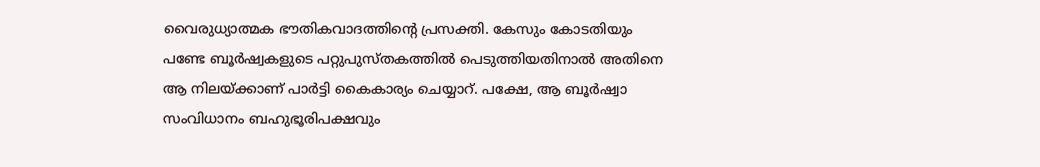വൈരുധ്യാത്മക ഭൗതികവാദത്തിന്റെ പ്രസക്തി. കേസും കോടതിയും പണ്ടേ ബൂര്‍ഷ്വകളുടെ പറ്റുപുസ്തകത്തില്‍ പെടുത്തിയതിനാല്‍ അതിനെ ആ നിലയ്‌ക്കാണ് പാര്‍ട്ടി കൈകാര്യം ചെയ്യാറ്. പക്ഷേ, ആ ബൂര്‍ഷ്വാ സംവിധാനം ബഹുഭൂരിപക്ഷവും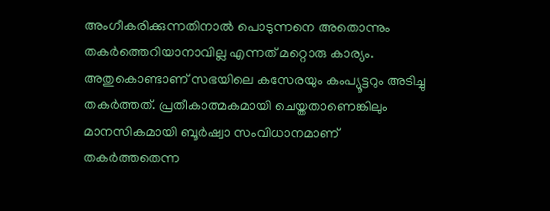അംഗീകരിക്കുന്നതിനാല്‍ പൊടുന്നനെ അതൊന്നും തകര്‍ത്തെറിയാനാവില്ല എന്നത് മറ്റൊരു കാര്യം. അതുകൊണ്ടാണ് സഭയിലെ കസേരയും കംപ്യൂട്ടറും അടിച്ചു തകര്‍ത്തത്. പ്രതീകാത്മകമായി ചെയ്തതാണെങ്കിലും മാനസികമായി ബൂര്‍ഷ്വാ സംവിധാനമാണ് തകര്‍ത്തതെന്ന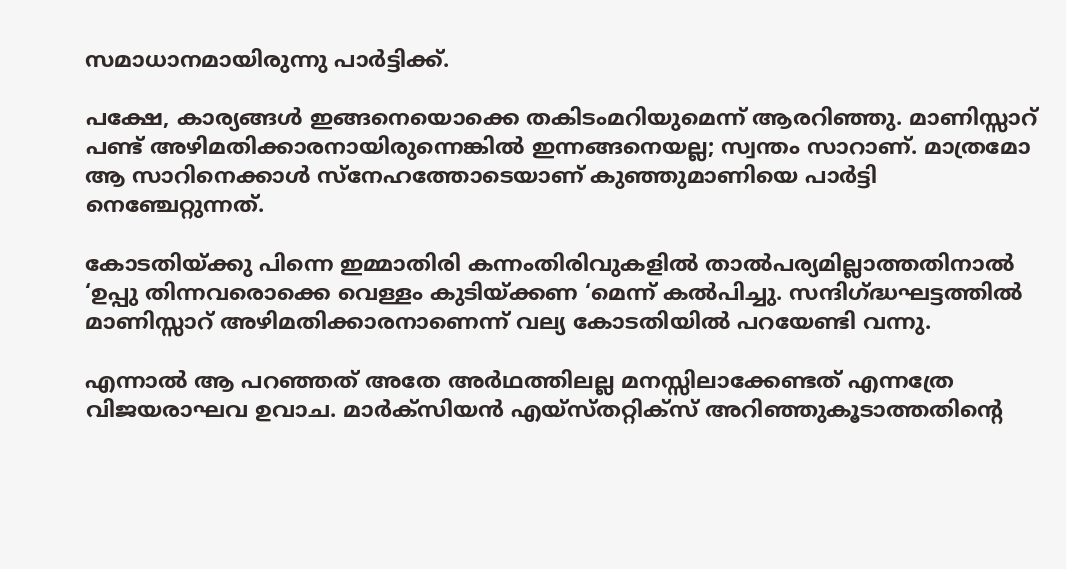സമാധാനമായിരുന്നു പാര്‍ട്ടിക്ക്.

പക്ഷേ, കാര്യങ്ങള്‍ ഇങ്ങനെയൊക്കെ തകിടംമറിയുമെന്ന് ആരറിഞ്ഞു. മാണിസ്സാറ് പണ്ട് അഴിമതിക്കാരനായിരുന്നെങ്കില്‍ ഇന്നങ്ങനെയല്ല; സ്വന്തം സാറാണ്. മാത്രമോ ആ സാറിനെക്കാള്‍ സ്‌നേഹത്തോടെയാണ് കുഞ്ഞുമാണിയെ പാര്‍ട്ടി നെഞ്ചേറ്റുന്നത്.

കോടതിയ്‌ക്കു പിന്നെ ഇമ്മാതിരി കന്നംതിരിവുകളില്‍ താല്‍പര്യമില്ലാത്തതിനാല്‍ ‘ഉപ്പു തിന്നവരൊക്കെ വെള്ളം കുടിയ്‌ക്കണ ‘മെന്ന് കല്‍പിച്ചു. സന്ദിഗ്‌ദ്ധഘട്ടത്തില്‍ മാണിസ്സാറ് അഴിമതിക്കാരനാണെന്ന് വല്യ കോടതിയില്‍ പറയേണ്ടി വന്നു.

എന്നാല്‍ ആ പറഞ്ഞത് അതേ അര്‍ഥത്തിലല്ല മനസ്സിലാക്കേണ്ടത് എന്നത്രേ വിജയരാഘവ ഉവാച. മാര്‍ക്‌സിയന്‍ എയ്‌സ്തറ്റിക്‌സ് അറിഞ്ഞുകൂടാത്തതിന്റെ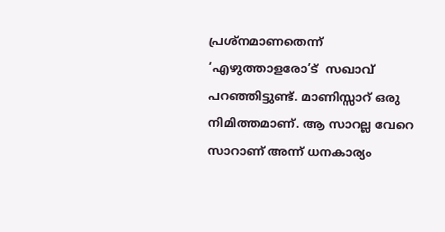പ്രശ്‌നമാണതെന്ന് ‘എഴുത്താളരോ’ട്  സഖാവ് പറഞ്ഞിട്ടുണ്ട്. മാണിസ്സാറ് ഒരു നിമിത്തമാണ്. ആ സാറല്ല വേറെ സാറാണ് അന്ന് ധനകാര്യം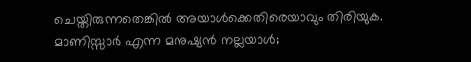ചെയ്തിരുന്നതെങ്കില്‍ അയാള്‍ക്കെതിരെയാവും തിരിയുക. മാണിസ്സാര്‍ എന്ന മനുഷ്യന്‍ നല്ലയാള്‍;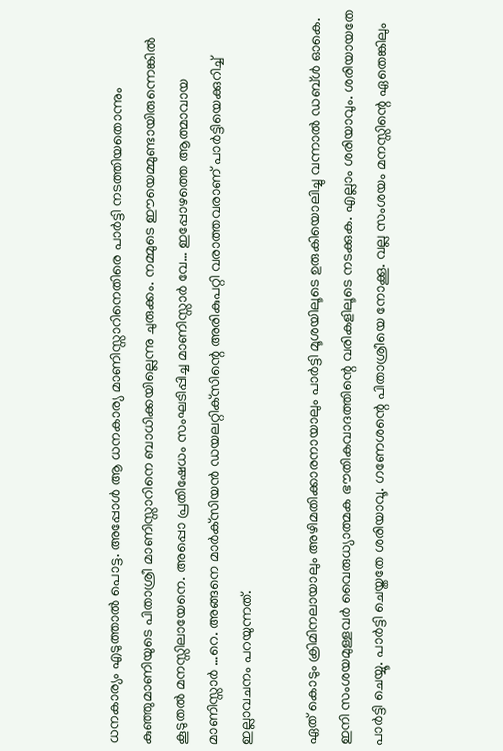ധനകാര്യം എടുത്താല്‍ പൊട്ട. അപ്പോള്‍ ആ ധനകാര്യ മാണിസ്സാറിനെതിരെ പാര്‍ട്ടി നടത്തിയതൊന്നും കുഞ്ഞുമാണിയുടെ പിതാശ്രീ മാണിസ്സാറിനെ ബാധിക്കയില്ലെന്നു ചുരുക്കം. നമ്മുടെ ഈയെമ്മുണ്ടായിരുന്നെങ്കില്‍ കൂടുതല്‍ മനസ്സിലായേനെ. അപ്പൊ പ്രതിഷേധം സംഘടിപ്പിച്ച മാണിസ്സാര്‍ വേ… ഇപ്പോഴത്തെ ആത്മാവായ മാണിസ്സാര്‍ …റെ. അങ്ങനെ മാര്‍ക്‌സിയന്‍ ഡയലറ്റിക്‌സിന്റെ അരികുപറ്റി വരാത്തവരാണ് പാര്‍ട്ടിയെക്കുറിച്ച് ഇല്ലാവചനം പറയുന്നത്.

ഏത് കൊടും ക്രിമിനലായാലും അഴിമതിക്കാരനായാലും പാര്‍ട്ടി മൂശയിലൂടെ ഉരുകിയൊലിച്ചു വന്നാല്‍ ഡബ്ള്‍ ഓകെ. ഇനി സംശയമുള്ളവര്‍ വൈരുധ്യാത്മക ഭൗതികവാദത്തിന്റെ വരികളിലൂടെ നടക്കുക. എല്ലാം ശരിയാവും. ശരിയായതേ പാര്‍ട്ടി ചെയ്യൂ. പാര്‍ട്ടി ചെയ്തതേ ശരിയാവൂ. ഗണേശന്റെ പിതാശ്രീയെ നോക്കൂ. വല്ല സംശയം മനസ്സിന്റെ ഏതെങ്കിലും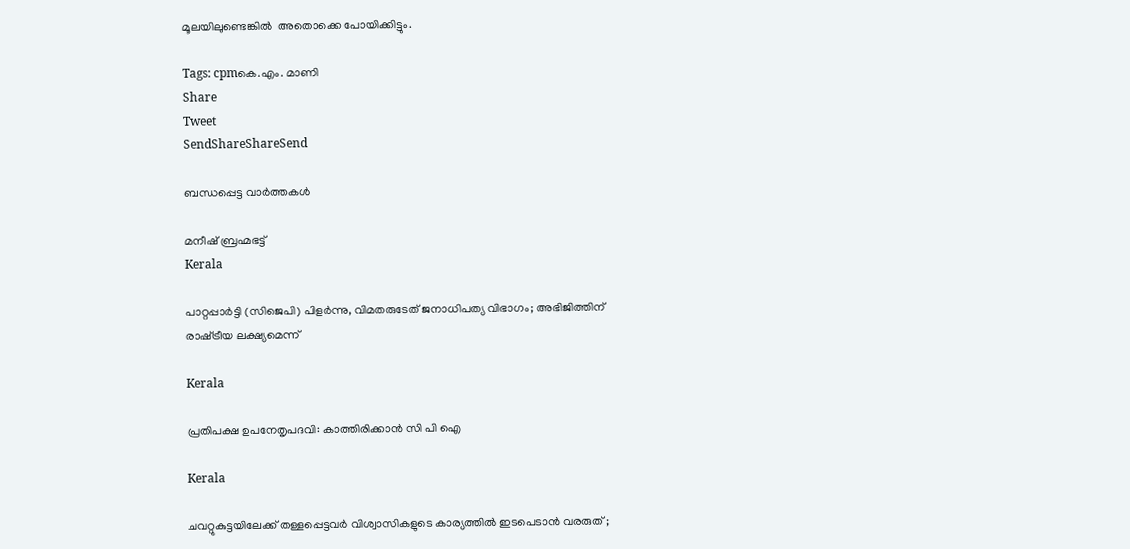മൂലയിലുണ്ടെങ്കില്‍  അതൊക്കെ പോയിക്കിട്ടും.

Tags: cpmകെ.എം. മാണി
Share
Tweet
SendShareShareSend

ബന്ധപ്പെട്ട വാര്‍ത്തകള്‍

മനീഷ് ബ്രഹ്മഭട്ട്‌
Kerala

പാറ്റപ്പാർട്ടി (സിജെപി) പിളർന്നു, വിമതരുടേത് ജനാധിപത്യ വിഭാഗം; അഭിജിത്തിന് രാഷ്‌ട്രീയ ലക്ഷ്യമെന്ന്

Kerala

പ്രതിപക്ഷ ഉപനേതൃപദവി: കാത്തിരിക്കാന്‍ സി പി ഐ

Kerala

ചവറ്റുകുട്ടയിലേക്ക് തള്ളപ്പെട്ടവർ വിശ്വാസികളുടെ കാര്യത്തിൽ ഇടപെടാൻ വരരുത് ;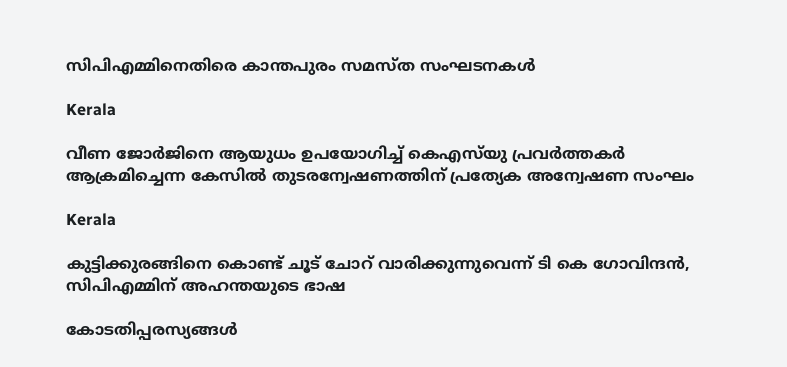സിപിഎമ്മിനെതിരെ കാന്തപുരം സമസ്ത സംഘടനകൾ

Kerala

വീണ ജോര്‍ജിനെ ആയുധം ഉപയോഗിച്ച് കെഎസ്‌യു പ്രവര്‍ത്തകര്‍ ആക്രമിച്ചെന്ന കേസില്‍ തുടരന്വേഷണത്തിന് പ്രത്യേക അന്വേഷണ സംഘം

Kerala

കുട്ടിക്കുരങ്ങിനെ കൊണ്ട് ചൂട് ചോറ് വാരിക്കുന്നുവെന്ന് ടി കെ ഗോവിന്ദന്‍, സിപിഎമ്മിന് അഹന്തയുടെ ഭാഷ

കോടതിപ്പരസ്യങ്ങള്‍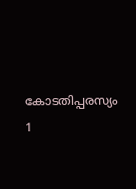കോടതിപ്പരസ്യം 1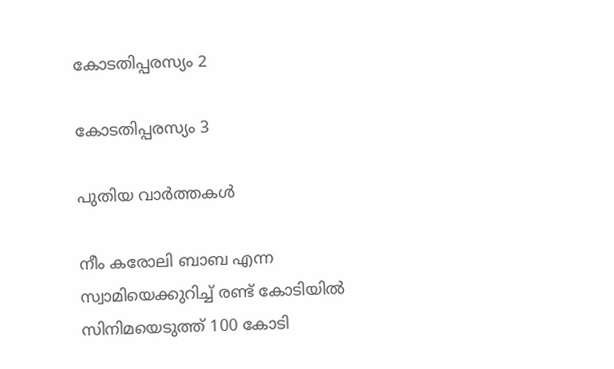കോടതിപ്പരസ്യം 2

കോടതിപ്പരസ്യം 3

പുതിയ വാര്‍ത്തകള്‍

നീം കരോലി ബാബ എന്ന സ്വാമിയെക്കുറിച്ച് രണ്ട് കോടിയില്‍ സിനിമയെടുത്ത് 100 കോടി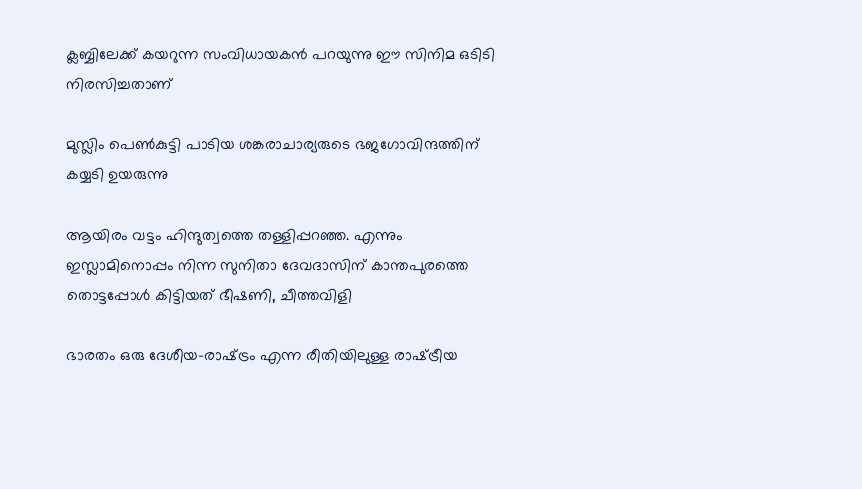ക്ലബ്ബിലേക്ക് കയറുന്ന സംവിധായകന്‍ പറയുന്നു ഈ സിനിമ ഒടിടി നിരസിച്ചതാണ്

മുസ്ലിം പെണ്‍കുട്ടി പാടിയ ശങ്കരാചാര്യരുടെ ഭജഗോവിന്ദത്തിന് കയ്യടി ഉയരുന്നു

ആയിരം വട്ടം ഹിന്ദുത്വത്തെ തള്ളിപ്പറഞ്ഞ. എന്നും ഇസ്ലാമിനൊപ്പം നിന്ന സുനിതാ ദേവദാസിന് കാന്തപുരത്തെ തൊട്ടപ്പോള്‍ കിട്ടിയത് ഭീഷണി, ചീത്തവിളി

ഭാരതം ഒരു ദേശീയ-രാഷ്‌ട്രം എന്ന രീതിയിലുള്ള രാഷ്‌ട്രീയ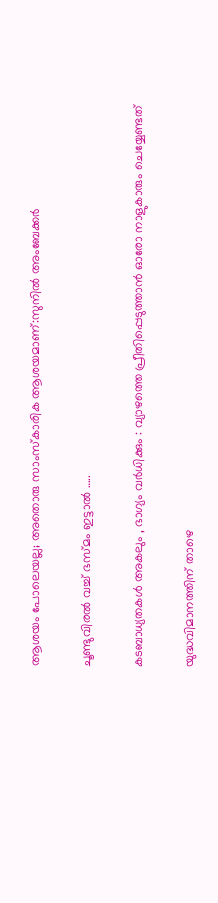ആശയം പോലെയല്ല; അതൊരു സാംസ്കാരിക ആശയമാണ്:സുനില്‍ അംബേക്കര്‍

ചൂണ്ടുവിരല്‍ വച്ച് ഭസ്മം ഇട്ടാൽ …..

കടബാധ്യതകൾ അകലും , ഭാഗ്യം വർധിക്കും : വ്യാഴത്തെ പ്രീതിപ്പെടുത്താൻ ഓരോ നാളുകാരും ചെയ്യേണ്ടത്

യുദ്ധവിമാനത്തിന് താഴെ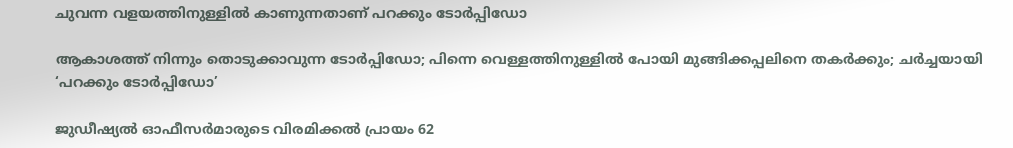ചുവന്ന വളയത്തിനുള്ളില്‍ കാണുന്നതാണ് പറക്കും ടോര്‍പ്പിഡോ

ആകാശത്ത് നിന്നും തൊടുക്കാവുന്ന ടോര്‍പ്പിഡോ; പിന്നെ വെള്ളത്തിനുള്ളില്‍ പോയി മുങ്ങിക്കപ്പലിനെ തകര്‍ക്കും; ചര്‍ച്ചയായി ‘പറക്കും ടോര്‍പ്പിഡോ’

ജുഡീഷ്യല്‍ ഓഫീസര്‍മാരുടെ വിരമിക്കല്‍ പ്രായം 62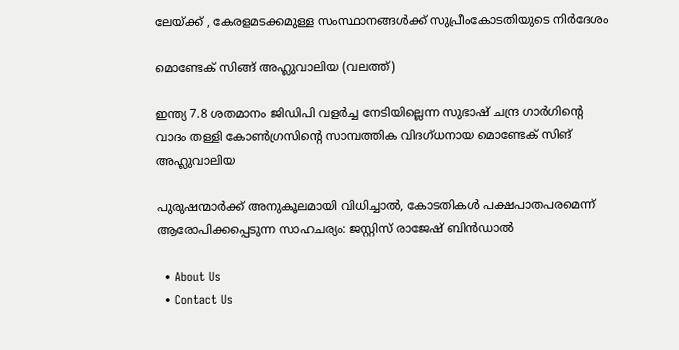ലേയ്‌ക്ക് , കേരളമടക്കമുള്ള സംസ്ഥാനങ്ങള്‍ക്ക് സുപ്രീംകോടതിയുടെ നിര്‍ദേശം

മൊണ്ടേക് സിങ്ങ് അഹ്ലുവാലിയ (വലത്ത്)

ഇന്ത്യ 7.8 ശതമാനം ജിഡിപി വളര്‍ച്ച നേടിയില്ലെന്ന സുഭാഷ് ചന്ദ്ര ഗാര്‍ഗിന്റെ വാദം തള്ളി കോണ്‍ഗ്രസിന്റെ സാമ്പത്തിക വിദഗ്ധനായ മൊണ്ടേക് സിങ് അഹ്ലുവാലിയ

പുരുഷന്മാര്‍ക്ക് അനുകൂലമായി വിധിച്ചാല്‍, കോടതികള്‍ പക്ഷപാതപരമെന്ന് ആരോപിക്കപ്പെടുന്ന സാഹചര്യം: ജസ്റ്റിസ് രാജേഷ് ബിന്‍ഡാല്‍

  • About Us
  • Contact Us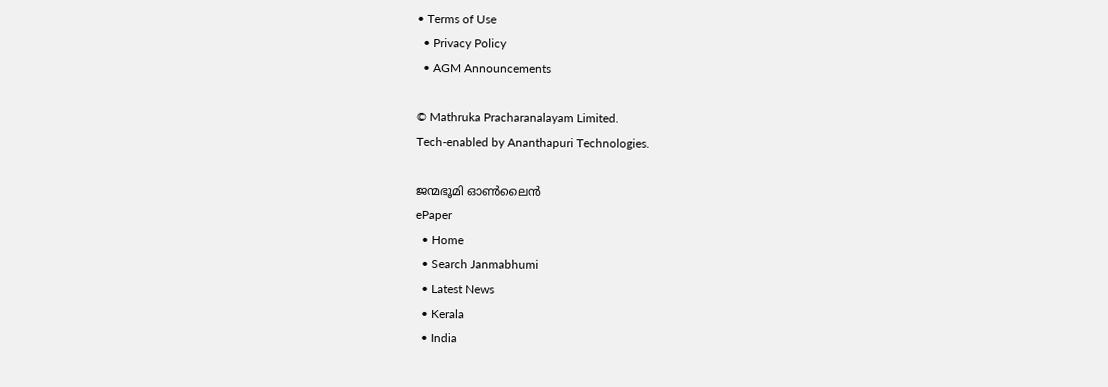• Terms of Use
  • Privacy Policy
  • AGM Announcements

© Mathruka Pracharanalayam Limited.
Tech-enabled by Ananthapuri Technologies.

ജന്മഭൂമി ഓണ്‍ലൈന്‍
ePaper
  • Home
  • Search Janmabhumi
  • Latest News
  • Kerala
  • India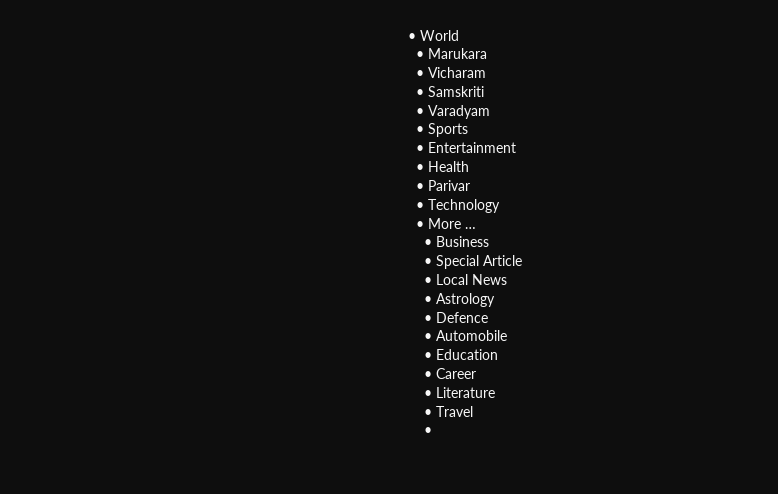• World
  • Marukara
  • Vicharam
  • Samskriti
  • Varadyam
  • Sports
  • Entertainment
  • Health
  • Parivar
  • Technology
  • More …
    • Business
    • Special Article
    • Local News
    • Astrology
    • Defence
    • Automobile
    • Education
    • Career
    • Literature
    • Travel
    •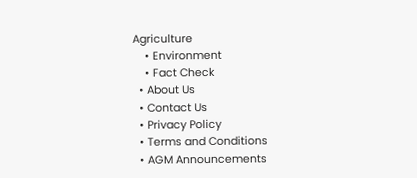Agriculture
    • Environment
    • Fact Check
  • About Us
  • Contact Us
  • Privacy Policy
  • Terms and Conditions
  • AGM Announcements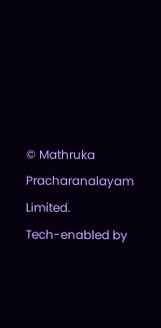© Mathruka Pracharanalayam Limited.
Tech-enabled by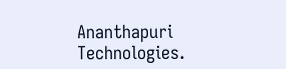Ananthapuri Technologies.